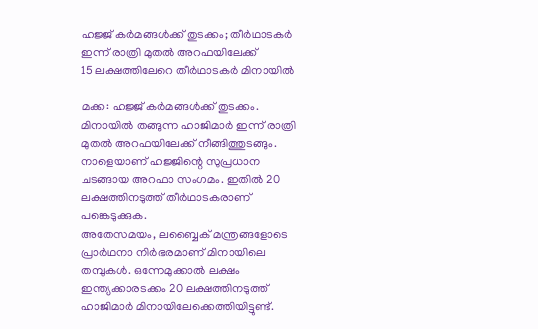ഹജ്ജ് കർമങ്ങൾക്ക് തുടക്കം; തീർഥാടകർ ഇന്ന് രാത്രി മുതൽ അറഫയിലേക്ക്
15 ലക്ഷത്തിലേറെ തീർഥാടകർ മിനായിൽ

മക്ക: ഹജ്ജ് കർമങ്ങൾക്ക് തുടക്കം. മിനായിൽ തങ്ങുന്ന ഹാജിമാർ ഇന്ന് രാത്രി മുതൽ അറഫയിലേക്ക് നീങ്ങിത്തുടങ്ങും. നാളെയാണ് ഹജ്ജിന്റെ സുപ്രധാന ചടങ്ങായ അറഫാ സംഗമം. ഇതിൽ 20 ലക്ഷത്തിനടുത്ത് തീർഥാടകരാണ് പങ്കെടുക്കുക.
അതേസമയം, ലബ്ബൈക് മന്ത്രങ്ങളോടെ പ്രാർഥനാ നിർഭരമാണ് മിനായിലെ തമ്പുകൾ. ഒന്നേമുക്കാൽ ലക്ഷം ഇന്ത്യക്കാരടക്കം 20 ലക്ഷത്തിനടുത്ത് ഹാജിമാർ മിനായിലേക്കെത്തിയിട്ടുണ്ട്.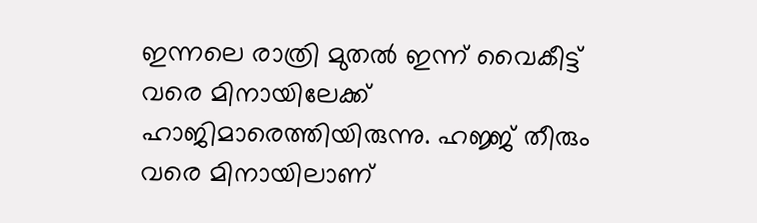ഇന്നലെ രാത്രി മുതൽ ഇന്ന് വൈകീട്ട് വരെ മിനായിലേക്ക് ഹാജിമാരെത്തിയിരുന്നു. ഹജ്ജ് തീരും വരെ മിനായിലാണ്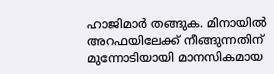ഹാജിമാർ തങ്ങുക. മിനായിൽ അറഫയിലേക്ക് നീങ്ങുന്നതിന് മുന്നോടിയായി മാനസികമായ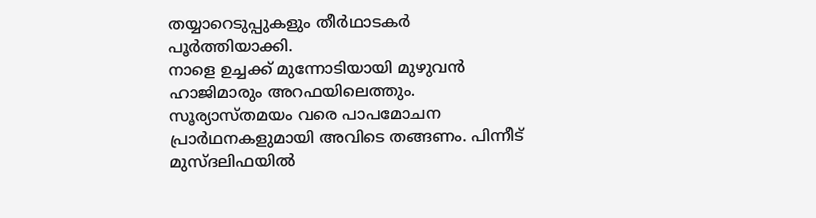തയ്യാറെടുപ്പുകളും തീർഥാടകർ പൂർത്തിയാക്കി.
നാളെ ഉച്ചക്ക് മുന്നോടിയായി മുഴുവൻ ഹാജിമാരും അറഫയിലെത്തും. സൂര്യാസ്തമയം വരെ പാപമോചന പ്രാർഥനകളുമായി അവിടെ തങ്ങണം. പിന്നീട് മുസ്ദലിഫയിൽ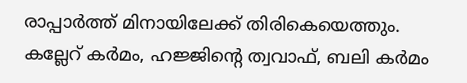രാപ്പാർത്ത് മിനായിലേക്ക് തിരികെയെത്തും. കല്ലേറ് കർമം, ഹജ്ജിന്റെ ത്വവാഫ്, ബലി കർമം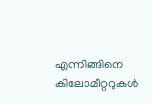എന്നിങ്ങിനെ കിലോമീറ്ററുകൾ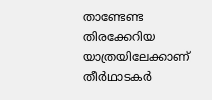താണ്ടേണ്ട തിരക്കേറിയ യാത്രയിലേക്കാണ് തീർഥാടകർ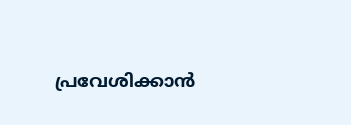പ്രവേശിക്കാൻ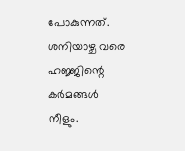പോകുന്നത്. ശനിയാഴ്ച വരെ ഹജ്ജിന്റെ കർമങ്ങൾ നീളും.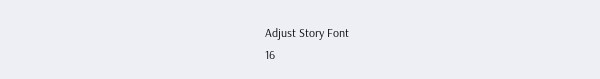Adjust Story Font
16